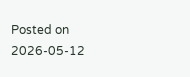Posted on 2026-05-12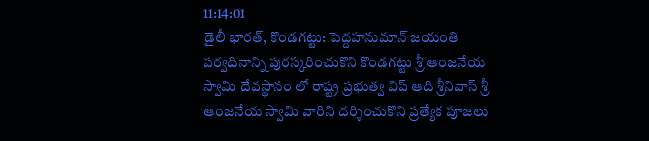11:14:01
డైలీ భారత్, కొండగట్టు: పెద్దహనుమాన్ జయంతి పర్వదినాన్ని పురస్కరించుకొని కొండగట్టు శ్రీ ఆంజనేయ స్వామి దేవస్థానం లో రాష్ట్ర ప్రభుత్వ విప్ ఆది శ్రీనివాస్ శ్రీ ఆంజనేయ స్వామి వారిని దర్శించుకొని ప్రత్యేక పూజలు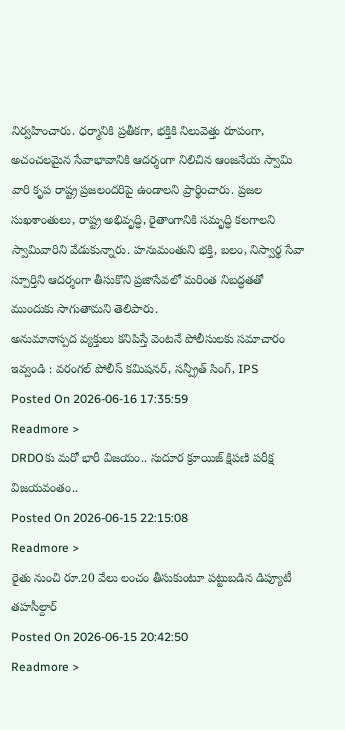నిర్వహించారు. ధర్మానికి ప్రతీకగా, భక్తికి నిలువెత్తు రూపంగా, అచంచలమైన సేవాభావానికి ఆదర్శంగా నిలిచిన ఆంజనేయ స్వామి వారి కృప రాష్ట్ర ప్రజలందరిపై ఉండాలని ప్రార్థించారు. ప్రజల సుఖశాంతులు, రాష్ట్ర అభివృద్ధి, రైతాంగానికి సమృద్ధి కలగాలని స్వామివారిని వేడుకున్నారు. హనుమంతుని భక్తి, బలం, నిస్వార్థ సేవా స్పూర్తిని ఆదర్శంగా తీసుకొని ప్రజాసేవలో మరింత నిబద్ధతతో ముందుకు సాగుతామని తెలిపారు.
అనుమానాస్పద వ్యక్తులు కనిపిస్తే వెంటనే పోలీసులకు సమాచారం ఇవ్వండి : వరంగల్ పోలీస్ కమిషనర్, సన్ప్రీత్ సింగ్, IPS
Posted On 2026-06-16 17:35:59
Readmore >
DRDOకు మరో భారీ విజయం.. సుదూర క్రూయిజ్ క్షిపణి పరీక్ష విజయవంతం..
Posted On 2026-06-15 22:15:08
Readmore >
రైతు నుంచి రూ.20 వేలు లంచం తీసుకుంటూ పట్టుబడిన డిప్యూటీ తహసీల్దార్
Posted On 2026-06-15 20:42:50
Readmore >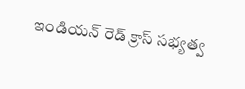ఇండియన్ రెడ్ క్రాస్ సభ్యత్వ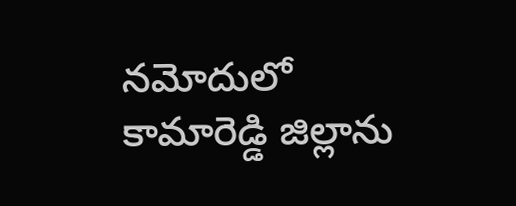నమోదులో కామారెడ్డి జిల్లాను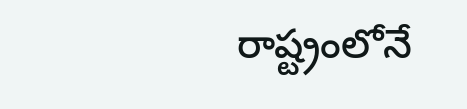రాష్ట్రంలోనే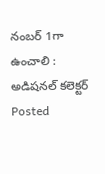నంబర్ 1గా ఉంచాలి : అడిషనల్ కలెక్టర్
Posted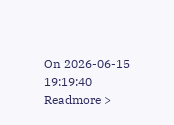On 2026-06-15 19:19:40
Readmore >